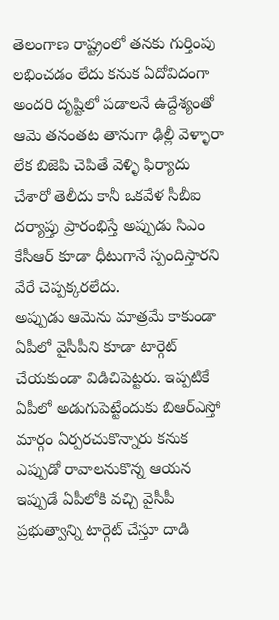తెలంగాణ రాష్ట్రంలో తనకు గుర్తింపు లభించడం లేదు కనుక ఏదోవిదంగా అందరి దృష్టిలో పడాలనే ఉద్దేశ్యంతో ఆమె తనంతట తానుగా ఢిల్లీ వెళ్ళారా లేక బిజెపి చెపితే వెళ్ళి ఫిర్యాదు చేశారో తెలీదు కానీ ఒకవేళ సీబీఐ దర్యాప్తు ప్రారంభిస్తే అప్పుడు సిఎం కేసీఆర్ కూడా ధీటుగానే స్పందిస్తారని వేరే చెప్పక్కరలేదు.
అప్పుడు ఆమెను మాత్రమే కాకుండా ఏపీలో వైసీపీని కూడా టార్గెట్ చేయకుండా విడిచిపెట్టరు. ఇప్పటికే ఏపీలో అడుగుపెట్టేందుకు బిఆర్ఎస్తో మార్గం ఏర్పరచుకొన్నారు కనుక ఎప్పుడో రావాలనుకొన్న ఆయన ఇప్పుడే ఏపీలోకి వచ్చి వైసీపీ ప్రభుత్వాన్ని టార్గెట్ చేస్తూ దాడి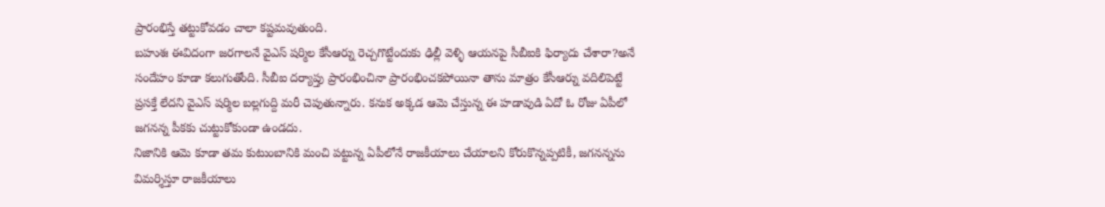ప్రారంభిస్తే తట్టుకోవడం చాలా కష్టమవుతుంది.
బహుశః ఈవిదంగా జరగాలనే వైఎస్ షర్మిల కేసీఆర్ను రెచ్చగొట్టేందుకు ఢిల్లీ వెళ్ళి ఆయనపై సీబీఐకి ఫిర్యాదు చేశారా?అనే సందేహం కూడా కలుగుతోంది. సీబీఐ దర్యాప్తు ప్రారంభించినా ప్రారంభించకపోయినా తాను మాత్రం కేసీఆర్ను వదిలిపెట్టే ప్రసక్తే లేదని వైఎస్ షర్మిల బల్లగుద్ది మరీ చెపుతున్నారు. కనుక అక్కడ ఆమె చేస్తున్న ఈ హడావుడి ఏదో ఓ రోజు ఏపీలో జగనన్న పీకకు చుట్టుకోకుండా ఉండదు.
నిజానికి ఆమె కూడా తమ కుటుంబానికి మంచి పట్టున్న ఏపీలోనే రాజకీయాలు చేయాలని కోరుకొన్నప్పటికీ, జగనన్నను విమర్శిస్తూ రాజకీయాలు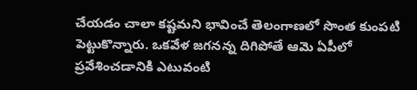చేయడం చాలా కష్టమని భావించే తెలంగాణలో సొంత కుంపటి పెట్టుకొన్నారు. ఒకవేళ జగనన్న దిగిపోతే ఆమె ఏపీలో ప్రవేశించడానికి ఎటువంటి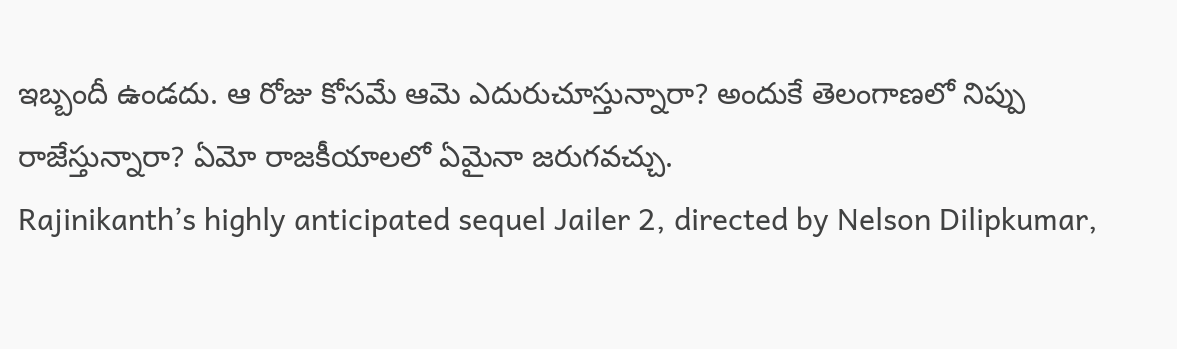ఇబ్బందీ ఉండదు. ఆ రోజు కోసమే ఆమె ఎదురుచూస్తున్నారా? అందుకే తెలంగాణలో నిప్పు రాజేస్తున్నారా? ఏమో రాజకీయాలలో ఏమైనా జరుగవచ్చు.
Rajinikanth’s highly anticipated sequel Jailer 2, directed by Nelson Dilipkumar,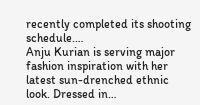recently completed its shooting schedule.…
Anju Kurian is serving major fashion inspiration with her latest sun-drenched ethnic look. Dressed in…